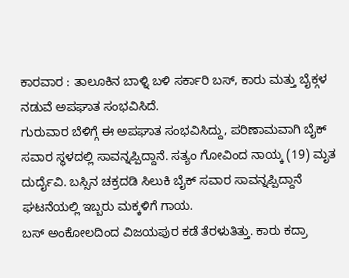ಕಾರವಾರ : ತಾಲೂಕಿನ ಬಾಳ್ನಿ ಬಳಿ ಸರ್ಕಾರಿ ಬಸ್, ಕಾರು ಮತ್ತು ಬೈಕ್ಗಳ ನಡುವೆ ಅಪಘಾತ ಸಂಭವಿಸಿದೆ.
ಗುರುವಾರ ಬೆಳಿಗ್ಗೆ ಈ ಅಪಘಾತ ಸಂಭವಿಸಿದ್ದು, ಪರಿಣಾಮವಾಗಿ ಬೈಕ್ ಸವಾರ ಸ್ಥಳದಲ್ಲಿ ಸಾವನ್ನಪ್ಪಿದ್ದಾನೆ. ಸತ್ಯಂ ಗೋವಿಂದ ನಾಯ್ಕ (19) ಮೃತ ದುರ್ದೈವಿ. ಬಸ್ಸಿನ ಚಕ್ರದಡಿ ಸಿಲುಕಿ ಬೈಕ್ ಸವಾರ ಸಾವನ್ನಪ್ಪಿದ್ದಾನೆ ಘಟನೆಯಲ್ಲಿ ಇಬ್ಬರು ಮಕ್ಕಳಿಗೆ ಗಾಯ.
ಬಸ್ ಅಂಕೋಲದಿಂದ ವಿಜಯಪುರ ಕಡೆ ತೆರಳುತಿತ್ತು. ಕಾರು ಕದ್ರಾ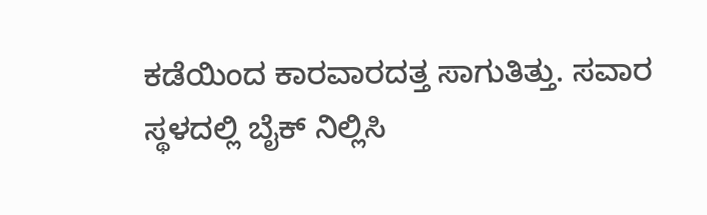ಕಡೆಯಿಂದ ಕಾರವಾರದತ್ತ ಸಾಗುತಿತ್ತು. ಸವಾರ ಸ್ಥಳದಲ್ಲಿ ಬೈಕ್ ನಿಲ್ಲಿಸಿ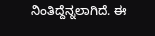ನಿಂತಿದ್ದೆನ್ನಲಾಗಿದೆ. ಈ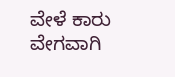ವೇಳೆ ಕಾರು ವೇಗವಾಗಿ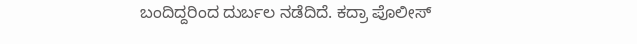ಬಂದಿದ್ದರಿಂದ ದುರ್ಬಲ ನಡೆದಿದೆ. ಕದ್ರಾ ಪೊಲೀಸ್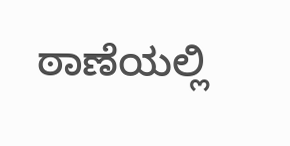ಠಾಣೆಯಲ್ಲಿ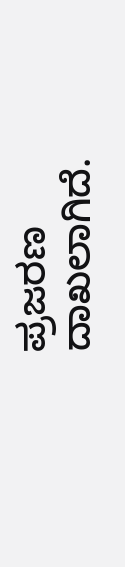ಪ್ರಜರಣ ದಾಖಲಾಗಿದೆ.